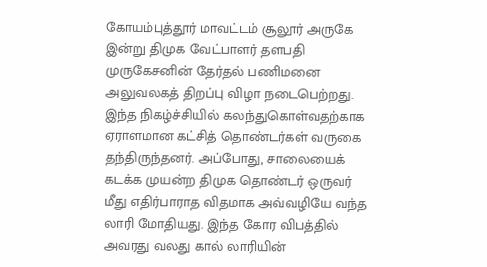கோயம்புத்தூர் மாவட்டம் சூலூர் அருகே இன்று திமுக வேட்பாளர் தளபதி முருகேசனின் தேர்தல் பணிமனை அலுவலகத் திறப்பு விழா நடைபெற்றது. இந்த நிகழ்ச்சியில் கலந்துகொள்வதற்காக ஏராளமான கட்சித் தொண்டர்கள் வருகை தந்திருந்தனர். அப்போது, சாலையைக் கடக்க முயன்ற திமுக தொண்டர் ஒருவர் மீது எதிர்பாராத விதமாக அவ்வழியே வந்த லாரி மோதியது. இந்த கோர விபத்தில் அவரது வலது கால் லாரியின்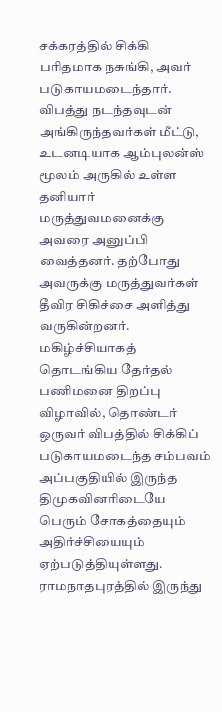சக்கரத்தில் சிக்கி பரிதமாக நசுங்கி, அவர் படுகாயமடைந்தார்.
விபத்து நடந்தவுடன் அங்கிருந்தவர்கள் மீட்டு, உடனடியாக ஆம்புலன்ஸ் மூலம் அருகில் உள்ள தனியார் மருத்துவமனைக்கு அவரை அனுப்பி வைத்தனர். தற்போது அவருக்கு மருத்துவர்கள் தீவிர சிகிச்சை அளித்து வருகின்றனர். மகிழ்ச்சியாகத் தொடங்கிய தேர்தல் பணிமனை திறப்பு விழாவில், தொண்டர் ஒருவர் விபத்தில் சிக்கிப் படுகாயமடைந்த சம்பவம் அப்பகுதியில் இருந்த திமுகவினரிடையே பெரும் சோகத்தையும் அதிர்ச்சியையும் ஏற்படுத்தியுள்ளது.
ராமநாதபுரத்தில் இருந்து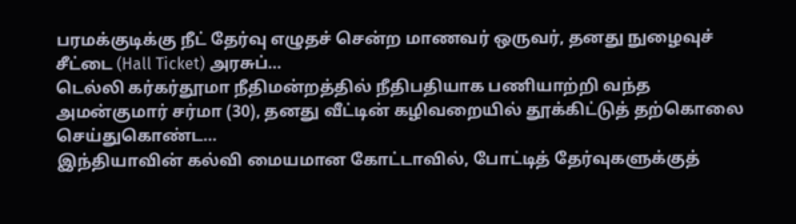பரமக்குடிக்கு நீட் தேர்வு எழுதச் சென்ற மாணவர் ஒருவர், தனது நுழைவுச் சீட்டை (Hall Ticket) அரசுப்…
டெல்லி கர்கர்தூமா நீதிமன்றத்தில் நீதிபதியாக பணியாற்றி வந்த அமன்குமார் சர்மா (30), தனது வீட்டின் கழிவறையில் தூக்கிட்டுத் தற்கொலை செய்துகொண்ட…
இந்தியாவின் கல்வி மையமான கோட்டாவில், போட்டித் தேர்வுகளுக்குத்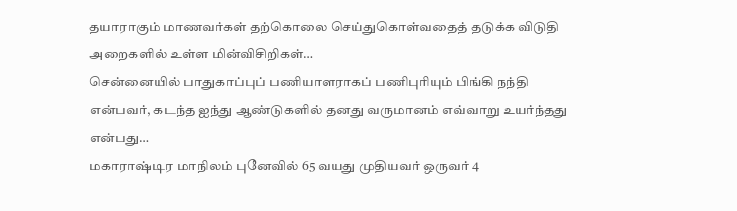தயாராகும் மாணவர்கள் தற்கொலை செய்துகொள்வதைத் தடுக்க விடுதி அறைகளில் உள்ள மின்விசிறிகள்…
சென்னையில் பாதுகாப்புப் பணியாளராகப் பணிபுரியும் பிங்கி நந்தி என்பவர், கடந்த ஐந்து ஆண்டுகளில் தனது வருமானம் எவ்வாறு உயர்ந்தது என்பது…
மகாராஷ்டிர மாநிலம் புனேவில் 65 வயது முதியவர் ஒருவர் 4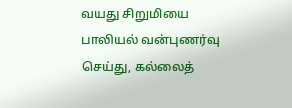வயது சிறுமியை பாலியல் வன்புணர்வு செய்து, கல்லைத்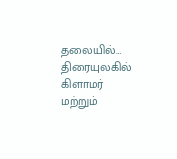தலையில்…
திரையுலகில் கிளாமர் மற்றும்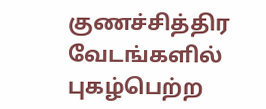குணச்சித்திர வேடங்களில் புகழ்பெற்ற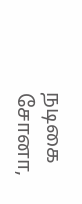நடிகை சோனா,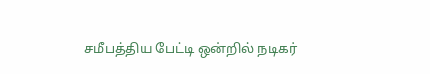சமீபத்திய பேட்டி ஒன்றில் நடிகர்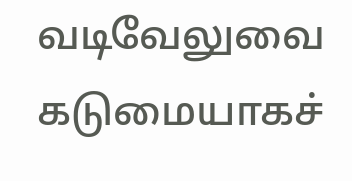வடிவேலுவை கடுமையாகச்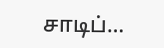சாடிப்…